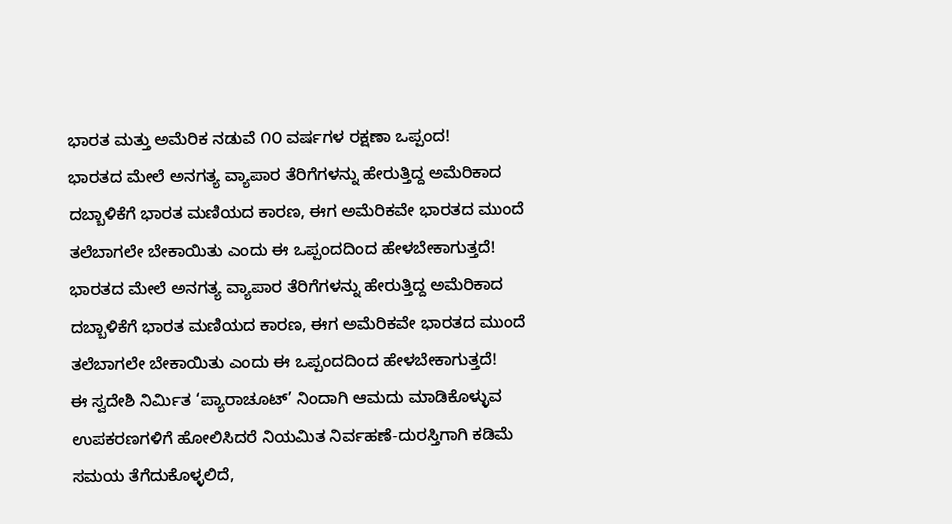ಭಾರತ ಮತ್ತು ಅಮೆರಿಕ ನಡುವೆ ೧೦ ವರ್ಷಗಳ ರಕ್ಷಣಾ ಒಪ್ಪಂದ!
ಭಾರತದ ಮೇಲೆ ಅನಗತ್ಯ ವ್ಯಾಪಾರ ತೆರಿಗೆಗಳನ್ನು ಹೇರುತ್ತಿದ್ದ ಅಮೆರಿಕಾದ ದಬ್ಬಾಳಿಕೆಗೆ ಭಾರತ ಮಣಿಯದ ಕಾರಣ, ಈಗ ಅಮೆರಿಕವೇ ಭಾರತದ ಮುಂದೆ ತಲೆಬಾಗಲೇ ಬೇಕಾಯಿತು ಎಂದು ಈ ಒಪ್ಪಂದದಿಂದ ಹೇಳಬೇಕಾಗುತ್ತದೆ!
ಭಾರತದ ಮೇಲೆ ಅನಗತ್ಯ ವ್ಯಾಪಾರ ತೆರಿಗೆಗಳನ್ನು ಹೇರುತ್ತಿದ್ದ ಅಮೆರಿಕಾದ ದಬ್ಬಾಳಿಕೆಗೆ ಭಾರತ ಮಣಿಯದ ಕಾರಣ, ಈಗ ಅಮೆರಿಕವೇ ಭಾರತದ ಮುಂದೆ ತಲೆಬಾಗಲೇ ಬೇಕಾಯಿತು ಎಂದು ಈ ಒಪ್ಪಂದದಿಂದ ಹೇಳಬೇಕಾಗುತ್ತದೆ!
ಈ ಸ್ವದೇಶಿ ನಿರ್ಮಿತ ‘ಪ್ಯಾರಾಚೂಟ್’ ನಿಂದಾಗಿ ಆಮದು ಮಾಡಿಕೊಳ್ಳುವ ಉಪಕರಣಗಳಿಗೆ ಹೋಲಿಸಿದರೆ ನಿಯಮಿತ ನಿರ್ವಹಣೆ-ದುರಸ್ತಿಗಾಗಿ ಕಡಿಮೆ ಸಮಯ ತೆಗೆದುಕೊಳ್ಳಲಿದೆ,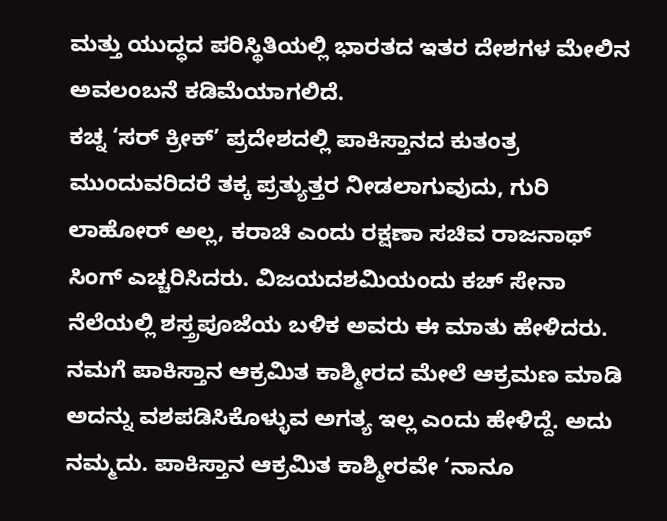ಮತ್ತು ಯುದ್ಧದ ಪರಿಸ್ಥಿತಿಯಲ್ಲಿ ಭಾರತದ ಇತರ ದೇಶಗಳ ಮೇಲಿನ ಅವಲಂಬನೆ ಕಡಿಮೆಯಾಗಲಿದೆ.
ಕಚ್ನ ‘ಸರ್ ಕ್ರೀಕ್’ ಪ್ರದೇಶದಲ್ಲಿ ಪಾಕಿಸ್ತಾನದ ಕುತಂತ್ರ ಮುಂದುವರಿದರೆ ತಕ್ಕ ಪ್ರತ್ಯುತ್ತರ ನೀಡಲಾಗುವುದು, ಗುರಿ ಲಾಹೋರ್ ಅಲ್ಲ, ಕರಾಚಿ ಎಂದು ರಕ್ಷಣಾ ಸಚಿವ ರಾಜನಾಥ್ ಸಿಂಗ್ ಎಚ್ಚರಿಸಿದರು. ವಿಜಯದಶಮಿಯಂದು ಕಚ್ ಸೇನಾ ನೆಲೆಯಲ್ಲಿ ಶಸ್ತ್ರಪೂಜೆಯ ಬಳಿಕ ಅವರು ಈ ಮಾತು ಹೇಳಿದರು.
ನಮಗೆ ಪಾಕಿಸ್ತಾನ ಆಕ್ರಮಿತ ಕಾಶ್ಮೀರದ ಮೇಲೆ ಆಕ್ರಮಣ ಮಾಡಿ ಅದನ್ನು ವಶಪಡಿಸಿಕೊಳ್ಳುವ ಅಗತ್ಯ ಇಲ್ಲ ಎಂದು ಹೇಳಿದ್ದೆ. ಅದು ನಮ್ಮದು. ಪಾಕಿಸ್ತಾನ ಆಕ್ರಮಿತ ಕಾಶ್ಮೀರವೇ ‘ನಾನೂ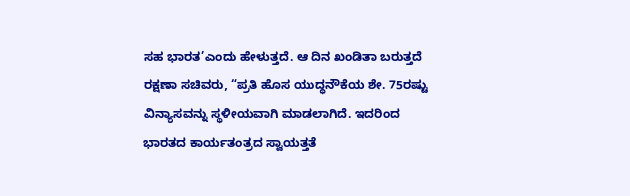ಸಹ ಭಾರತ’ಎಂದು ಹೇಳುತ್ತದೆ. ಆ ದಿನ ಖಂಡಿತಾ ಬರುತ್ತದೆ
ರಕ್ಷಣಾ ಸಚಿವರು, “ಪ್ರತಿ ಹೊಸ ಯುದ್ಧನೌಕೆಯ ಶೇ. 75ರಷ್ಟು ವಿನ್ಯಾಸವನ್ನು ಸ್ಥಳೀಯವಾಗಿ ಮಾಡಲಾಗಿದೆ. ಇದರಿಂದ ಭಾರತದ ಕಾರ್ಯತಂತ್ರದ ಸ್ವಾಯತ್ತತೆ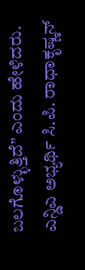ಬಲಗೊಳ್ಳುತ್ತಿದೆ” ಎಂದು ಹೇಳಿದರು.
ಎನ್ಡಿಎ ಅಭ್ಯರ್ಥಿ ಸಿ.ಪಿ. ರಾಧಾಕೃಷ್ಣನ್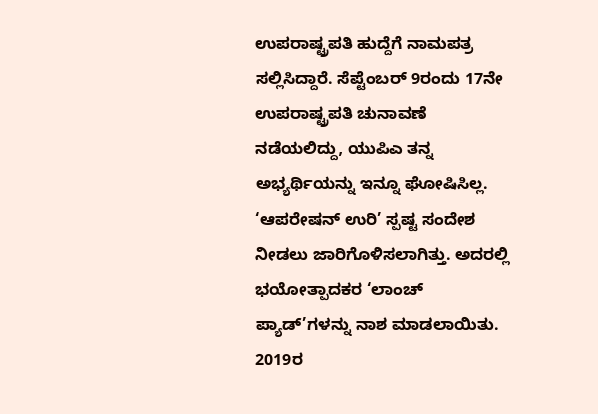ಉಪರಾಷ್ಟ್ರಪತಿ ಹುದ್ದೆಗೆ ನಾಮಪತ್ರ ಸಲ್ಲಿಸಿದ್ದಾರೆ. ಸೆಪ್ಟೆಂಬರ್ 9ರಂದು 17ನೇ ಉಪರಾಷ್ಟ್ರಪತಿ ಚುನಾವಣೆ ನಡೆಯಲಿದ್ದು, ಯುಪಿಎ ತನ್ನ ಅಭ್ಯರ್ಥಿಯನ್ನು ಇನ್ನೂ ಘೋಷಿಸಿಲ್ಲ.
‘ಆಪರೇಷನ್ ಉರಿ’ ಸ್ಪಷ್ಟ ಸಂದೇಶ ನೀಡಲು ಜಾರಿಗೊಳಿಸಲಾಗಿತ್ತು. ಅದರಲ್ಲಿ ಭಯೋತ್ಪಾದಕರ ‘ಲಾಂಚ್ ಪ್ಯಾಡ್’ಗಳನ್ನು ನಾಶ ಮಾಡಲಾಯಿತು. 2019ರ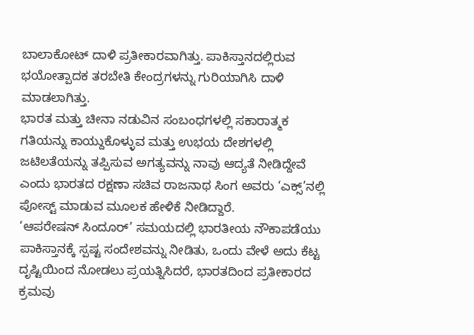ಬಾಲಾಕೋಟ್ ದಾಳಿ ಪ್ರತೀಕಾರವಾಗಿತ್ತು. ಪಾಕಿಸ್ತಾನದಲ್ಲಿರುವ ಭಯೋತ್ಪಾದಕ ತರಬೇತಿ ಕೇಂದ್ರಗಳನ್ನು ಗುರಿಯಾಗಿಸಿ ದಾಳಿ ಮಾಡಲಾಗಿತ್ತು.
ಭಾರತ ಮತ್ತು ಚೀನಾ ನಡುವಿನ ಸಂಬಂಧಗಳಲ್ಲಿ ಸಕಾರಾತ್ಮಕ ಗತಿಯನ್ನು ಕಾಯ್ದುಕೊಳ್ಳುವ ಮತ್ತು ಉಭಯ ದೇಶಗಳಲ್ಲಿ ಜಟಿಲತೆಯನ್ನು ತಪ್ಪಿಸುವ ಅಗತ್ಯವನ್ನು ನಾವು ಆದ್ಯತೆ ನೀಡಿದ್ದೇವೆ ಎಂದು ಭಾರತದ ರಕ್ಷಣಾ ಸಚಿವ ರಾಜನಾಥ ಸಿಂಗ ಅವರು ‘ಎಕ್ಸ್’ನಲ್ಲಿ ಪೋಸ್ಟ್ ಮಾಡುವ ಮೂಲಕ ಹೇಳಿಕೆ ನೀಡಿದ್ದಾರೆ.
‘ಆಪರೇಷನ್ ಸಿಂದೂರ್’ ಸಮಯದಲ್ಲಿ ಭಾರತೀಯ ನೌಕಾಪಡೆಯು ಪಾಕಿಸ್ತಾನಕ್ಕೆ ಸ್ಪಷ್ಟ ಸಂದೇಶವನ್ನು ನೀಡಿತು, ಒಂದು ವೇಳೆ ಅದು ಕೆಟ್ಟ ದೃಷ್ಟಿಯಿಂದ ನೋಡಲು ಪ್ರಯತ್ನಿಸಿದರೆ, ಭಾರತದಿಂದ ಪ್ರತೀಕಾರದ ಕ್ರಮವು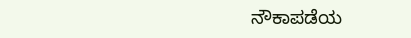ನೌಕಾಪಡೆಯ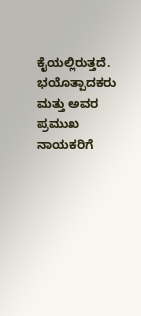ಕೈಯಲ್ಲಿರುತ್ತದೆ.
ಭಯೊತ್ಪಾದಕರು ಮತ್ತು ಅವರ ಪ್ರಮುಖ ನಾಯಕರಿಗೆ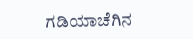ಗಡಿಯಾಚೆಗಿನ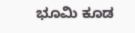ಭೂಮಿ ಕೂಡ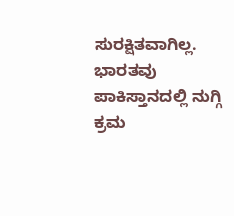ಸುರಕ್ಷಿತವಾಗಿಲ್ಲ. ಭಾರತವು ಪಾಕಿಸ್ತಾನದಲ್ಲಿ ನುಗ್ಗಿ ಕ್ರಮ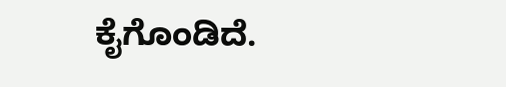ಕೈಗೊಂಡಿದೆ.